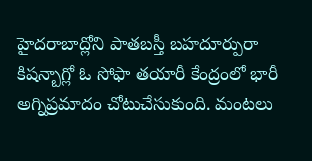హైదరాబాద్లోని పాతబస్తీ బహదూర్పురా కిషన్బాగ్లో ఓ సోఫా తయారీ కేంద్రంలో భారీ అగ్నిప్రమాదం చోటుచేసుకుంది. మంటలు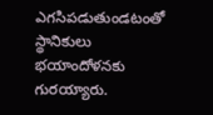ఎగసిపడుతుండటంతో స్థానికులు భయాందోళనకు గురయ్యారు.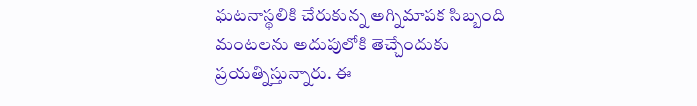ఘటనాస్థలికి చేరుకున్న అగ్నిమాపక సిబ్బంది మంటలను అదుపులోకి తెచ్చేందుకు ప్రయత్నిస్తున్నారు. ఈ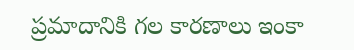ప్రమాదానికి గల కారణాలు ఇంకా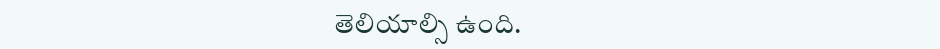తెలియాల్సి ఉంది.